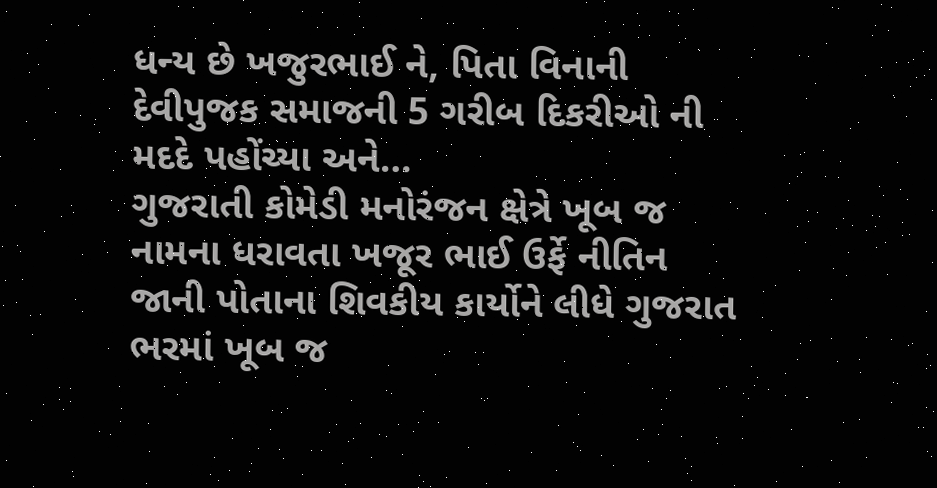ધન્ય છે ખજુરભાઈ ને, પિતા વિનાની દેવીપુજક સમાજની 5 ગરીબ દિકરીઓ ની મદદે પહોંચ્યા અને…
ગુજરાતી કોમેડી મનોરંજન ક્ષેત્રે ખૂબ જ નામના ધરાવતા ખજૂર ભાઈ ઉર્ફે નીતિન જાની પોતાના શિવકીય કાર્યોને લીધે ગુજરાત ભરમાં ખૂબ જ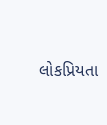લોકપ્રિયતા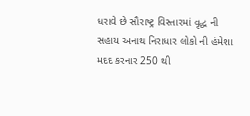ધરાવે છે સૌરાષ્ટ્ર વિસ્તારમાં વૃદ્ધ ની સહાય અનાથ નિરાધાર લોકો ની હંમેશા મદદ કરનાર 250 થી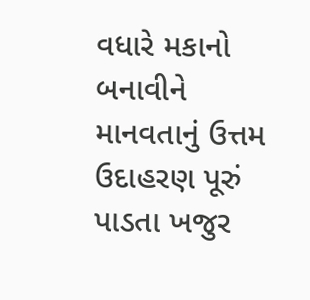વધારે મકાનો બનાવીને માનવતાનું ઉત્તમ ઉદાહરણ પૂરું પાડતા ખજુર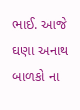ભાઈ. આજે ઘણા અનાથ બાળકો ના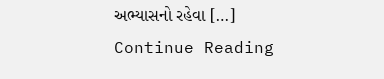અભ્યાસનો રહેવા […]
Continue Reading